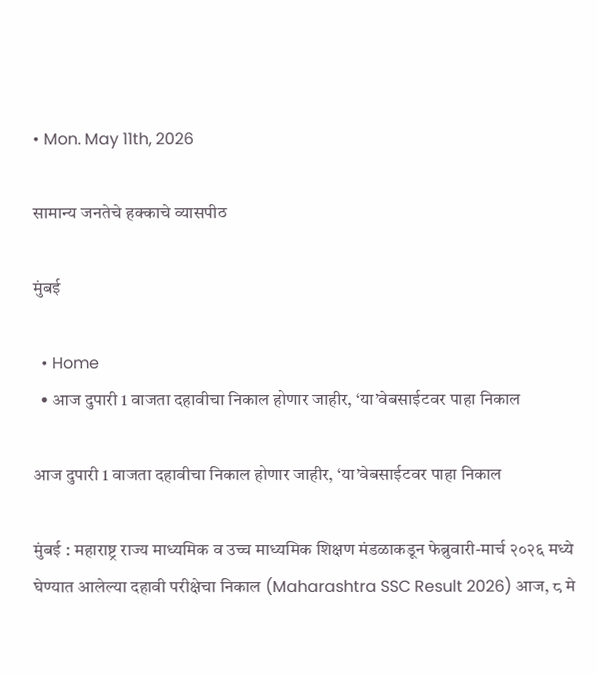• Mon. May 11th, 2026

सामान्य जनतेचे हक्काचे व्यासपीठ

मुंबई

  • Home
  • आज दुपारी 1 वाजता दहावीचा निकाल होणार जाहीर, ‘या’वेबसाईटवर पाहा निकाल

आज दुपारी 1 वाजता दहावीचा निकाल होणार जाहीर, ‘या’वेबसाईटवर पाहा निकाल

मुंबई : महाराष्ट्र राज्य माध्यमिक व उच्च माध्यमिक शिक्षण मंडळाकडून फेब्रुवारी-मार्च २०२६ मध्ये घेण्यात आलेल्या दहावी परीक्षेचा निकाल (Maharashtra SSC Result 2026) आज, ८ मे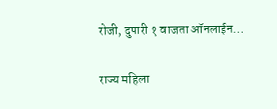रोजी, दुपारी १ वाजता ऑनलाईन…

राज्य महिला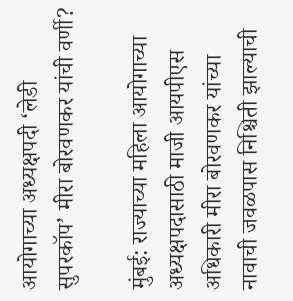आयोगाच्या अध्यक्षपदी ‘लेडी सुपरकॉप’ मीरा बोरवणकर यांची वर्णी?

मुंबई: राज्याच्या महिला आयोगाच्या अध्यक्षपदासाठी माजी आयपीएस अधिकारी मीरा बोरवणकर यांच्या नावाची जवळपास निश्चिती झाल्याची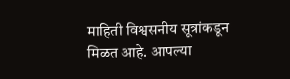माहिती विश्वसनीय सूत्रांकडून मिळत आहे. आपल्या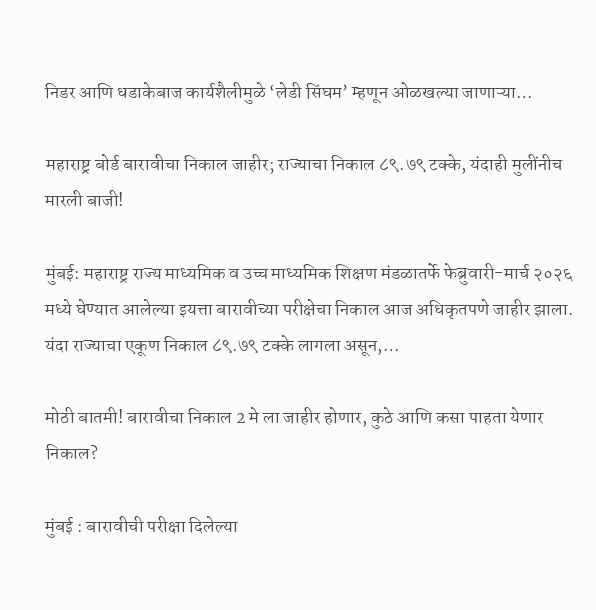निडर आणि धडाकेबाज कार्यशैलीमुळे ‘लेडी सिंघम’ म्हणून ओळखल्या जाणाऱ्या…

महाराष्ट्र बोर्ड बारावीचा निकाल जाहीर; राज्याचा निकाल ८९.७९ टक्के, यंदाही मुलींनीच मारली बाजी!

मुंबई: महाराष्ट्र राज्य माध्यमिक व उच्च माध्यमिक शिक्षण मंडळातर्फे फेब्रुवारी-मार्च २०२६ मध्ये घेण्यात आलेल्या इयत्ता बारावीच्या परीक्षेचा निकाल आज अधिकृतपणे जाहीर झाला. यंदा राज्याचा एकूण निकाल ८९.७९ टक्के लागला असून,…

मोठी बातमी! बारावीचा निकाल 2 मे ला जाहीर होणार, कुठे आणि कसा पाहता येणार निकाल?

मुंबई : बारावीची परीक्षा दिलेल्या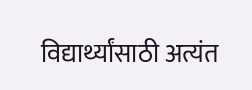विद्यार्थ्यांसाठी अत्यंत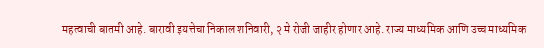महत्वाची बातमी आहे. बारावी इयत्तेचा निकाल शनिवारी, २ मे रोजी जाहीर होणार आहे. राज्य माध्यमिक आणि उच्च माध्यमिक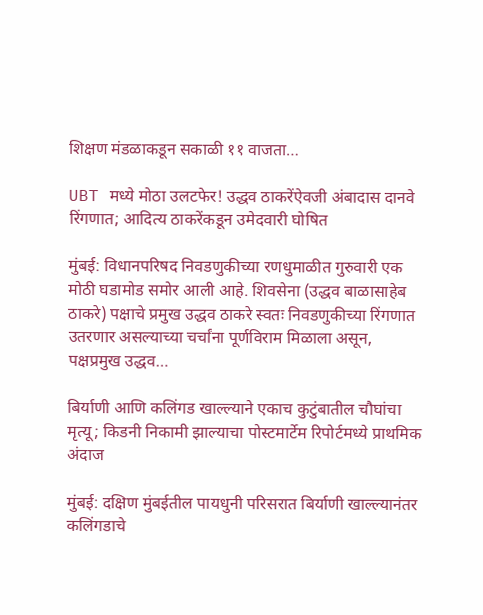शिक्षण मंडळाकडून सकाळी ११ वाजता…

UBT मध्ये मोठा उलटफेर! उद्धव ठाकरेंऐवजी अंबादास दानवे रिंगणात; आदित्य ठाकरेंकडून उमेदवारी घोषित

मुंबई: विधानपरिषद निवडणुकीच्या रणधुमाळीत गुरुवारी एक मोठी घडामोड समोर आली आहे. शिवसेना (उद्धव बाळासाहेब ठाकरे) पक्षाचे प्रमुख उद्धव ठाकरे स्वतः निवडणुकीच्या रिंगणात उतरणार असल्याच्या चर्चांना पूर्णविराम मिळाला असून, पक्षप्रमुख उद्धव…

बिर्याणी आणि कलिंगड खाल्ल्याने एकाच कुटुंबातील चौघांचा मृत्यू; किडनी निकामी झाल्याचा पोस्टमार्टेम रिपोर्टमध्ये प्राथमिक अंदाज

मुंबई: दक्षिण मुंबईतील पायधुनी परिसरात बिर्याणी खाल्ल्यानंतर कलिंगडाचे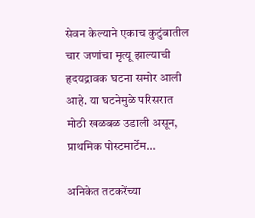सेवन केल्याने एकाच कुटुंबातील चार जणांचा मृत्यू झाल्याची हृदयद्रावक घटना समोर आली आहे. या घटनेमुळे परिसरात मोठी खळबळ उडाली असून, प्राथमिक पोस्टमार्टेम…

अनिकेत तटकरेंच्या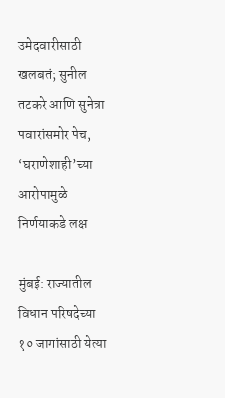उमेदवारीसाठी खलबतं; सुनील तटकरे आणि सुनेत्रा पवारांसमोर पेच, ‘घराणेशाही’च्या आरोपामुळे निर्णयाकडे लक्ष

मुंबई: राज्यातील विधान परिषदेच्या १० जागांसाठी येत्या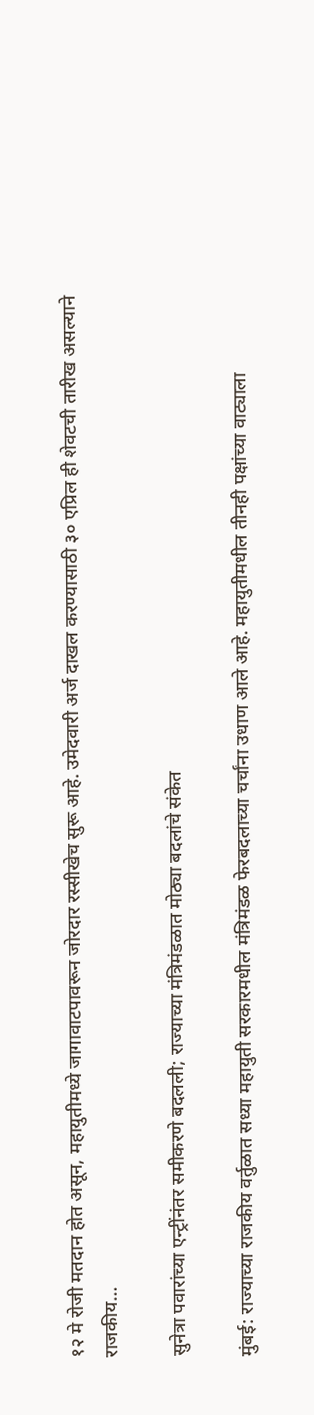१२ मे रोजी मतदान होत असून, महायुतीमध्ये जागावाटपावरून जोरदार रस्सीखेच सुरू आहे. उमेदवारी अर्ज दाखल करण्यासाठी ३० एप्रिल ही शेवटची तारीख असल्याने राजकीय…

सुनेत्रा पवारांच्या एन्ट्रींनंतर समीकरणे बदलली; राज्याच्या मंत्रिमंडळात मोठ्या बदलांचे संकेत

मुंबई: राज्याच्या राजकीय वर्तुळात सध्या महायुती सरकारमधील मंत्रिमंडळ फेरबदलाच्या चर्चांना उधाण आले आहे. महायुतीमधील तीनही पक्षांच्या वाट्याला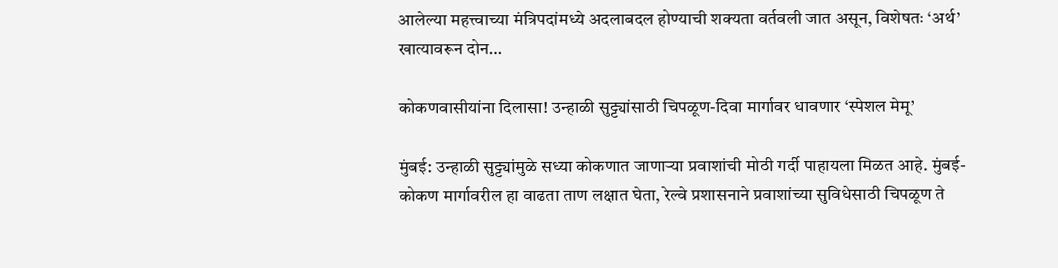आलेल्या महत्त्वाच्या मंत्रिपदांमध्ये अदलाबदल होण्याची शक्यता वर्तवली जात असून, विशेषतः ‘अर्थ’ खात्यावरून दोन…

कोकणवासीयांना दिलासा! उन्हाळी सुट्ट्यांसाठी चिपळूण-दिवा मार्गावर धावणार ‘स्पेशल मेमू’

मुंबई: उन्हाळी सुट्ट्यांमुळे सध्या कोकणात जाणाऱ्या प्रवाशांची मोठी गर्दी पाहायला मिळत आहे. मुंबई-कोकण मार्गावरील हा वाढता ताण लक्षात घेता, रेल्वे प्रशासनाने प्रवाशांच्या सुविधेसाठी चिपळूण ते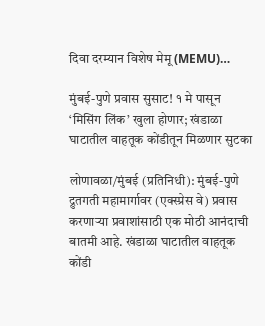दिवा दरम्यान विशेष मेमू (MEMU)…

मुंबई-पुणे प्रवास सुसाट! १ मे पासून ‘मिसिंग लिंक’ खुला होणार; खंडाळा घाटातील वाहतूक कोंडीतून मिळणार सुटका

लोणावळा/मुंबई (प्रतिनिधी): मुंबई-पुणे द्रुतगती महामार्गावर (एक्स्प्रेस वे) प्रवास करणाऱ्या प्रवाशांसाठी एक मोठी आनंदाची बातमी आहे. खंडाळा घाटातील वाहतूक कोंडी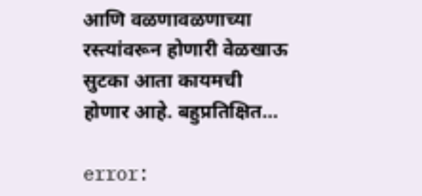आणि वळणावळणाच्या रस्त्यांवरून होणारी वेळखाऊ सुटका आता कायमची होणार आहे. बहुप्रतिक्षित…

error: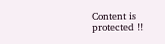Content is protected !!